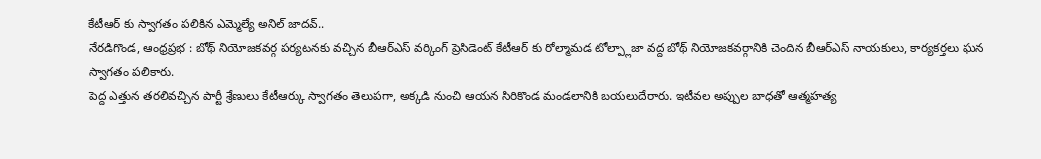కేటీఆర్ కు స్వాగతం పలికిన ఎమ్మెల్యే అనిల్ జాదవ్..
నేరడిగొండ, ఆంధ్రప్రభ : బోథ్ నియోజకవర్గ పర్యటనకు వచ్చిన బీఆర్ఎస్ వర్కింగ్ ప్రెసిడెంట్ కేటీఆర్ కు రోల్మామడ టోల్ప్లాజా వద్ద బోథ్ నియోజకవర్గానికి చెందిన బీఆర్ఎస్ నాయకులు, కార్యకర్తలు ఘన స్వాగతం పలికారు.
పెద్ద ఎత్తున తరలివచ్చిన పార్టీ శ్రేణులు కేటీఆర్కు స్వాగతం తెలుపగా, అక్కడి నుంచి ఆయన సిరికొండ మండలానికి బయలుదేరారు. ఇటీవల అప్పుల బాధతో ఆత్మహత్య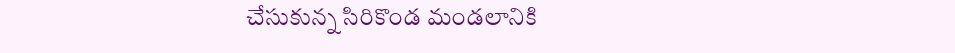చేసుకున్న సిరికొండ మండలానికి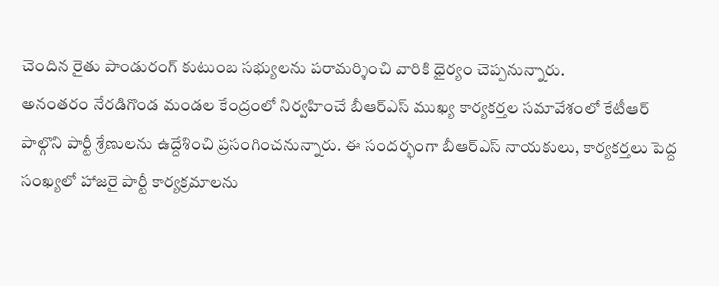చెందిన రైతు పాండురంగ్ కుటుంబ సభ్యులను పరామర్శించి వారికి ధైర్యం చెప్పనున్నారు.
అనంతరం నేరడిగొండ మండల కేంద్రంలో నిర్వహించే బీఆర్ఎస్ ముఖ్య కార్యకర్తల సమావేశంలో కేటీఆర్ పాల్గొని పార్టీ శ్రేణులను ఉద్దేశించి ప్రసంగించనున్నారు. ఈ సందర్భంగా బీఆర్ఎస్ నాయకులు, కార్యకర్తలు పెద్ద సంఖ్యలో హాజరై పార్టీ కార్యక్రమాలను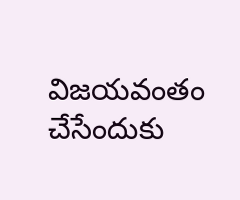విజయవంతం చేసేందుకు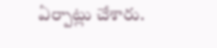ఏర్పాట్లు చేశారు.